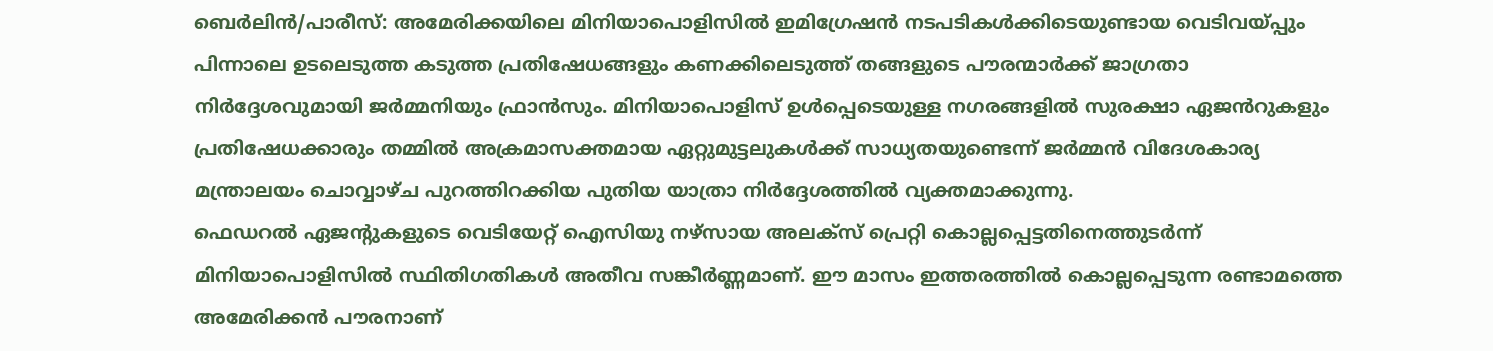ബെർലിൻ/പാരീസ്: അമേരിക്കയിലെ മിനിയാപൊളിസിൽ ഇമിഗ്രേഷൻ നടപടികൾക്കിടെയുണ്ടായ വെടിവയ്പ്പും പിന്നാലെ ഉടലെടുത്ത കടുത്ത പ്രതിഷേധങ്ങളും കണക്കിലെടുത്ത് തങ്ങളുടെ പൗരന്മാർക്ക് ജാഗ്രതാ നിർദ്ദേശവുമായി ജർമ്മനിയും ഫ്രാൻസും. മിനിയാപൊളിസ് ഉൾപ്പെടെയുള്ള നഗരങ്ങളിൽ സുരക്ഷാ ഏജൻറുകളും പ്രതിഷേധക്കാരും തമ്മിൽ അക്രമാസക്തമായ ഏറ്റുമുട്ടലുകൾക്ക് സാധ്യതയുണ്ടെന്ന് ജർമ്മൻ വിദേശകാര്യ മന്ത്രാലയം ചൊവ്വാഴ്ച പുറത്തിറക്കിയ പുതിയ യാത്രാ നിർദ്ദേശത്തിൽ വ്യക്തമാക്കുന്നു.
ഫെഡറൽ ഏജന്റുകളുടെ വെടിയേറ്റ് ഐസിയു നഴ്സായ അലക്സ് പ്രെറ്റി കൊല്ലപ്പെട്ടതിനെത്തുടർന്ന് മിനിയാപൊളിസിൽ സ്ഥിതിഗതികൾ അതീവ സങ്കീർണ്ണമാണ്. ഈ മാസം ഇത്തരത്തിൽ കൊല്ലപ്പെടുന്ന രണ്ടാമത്തെ അമേരിക്കൻ പൗരനാണ്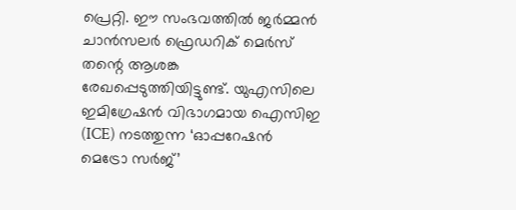പ്രെറ്റി. ഈ സംഭവത്തിൽ ജർമ്മൻ ചാൻസലർ ഫ്രെഡറിക് മെർസ് തന്റെ ആശങ്ക രേഖപ്പെടുത്തിയിട്ടുണ്ട്. യുഎസിലെ ഇമിഗ്രേഷൻ വിഭാഗമായ ഐസിഇ (ICE) നടത്തുന്ന ‘ഓപ്പറേഷൻ മെട്രോ സർജ്’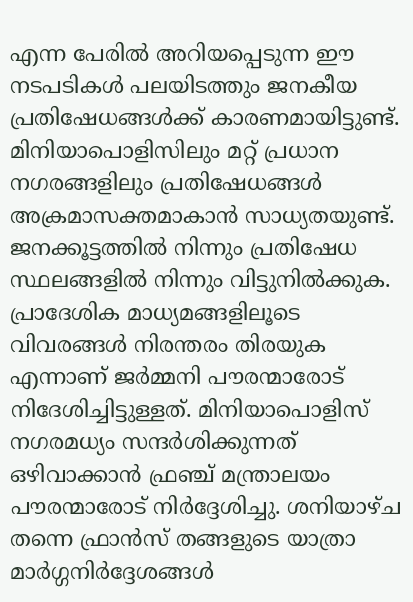എന്ന പേരിൽ അറിയപ്പെടുന്ന ഈ നടപടികൾ പലയിടത്തും ജനകീയ പ്രതിഷേധങ്ങൾക്ക് കാരണമായിട്ടുണ്ട്.
മിനിയാപൊളിസിലും മറ്റ് പ്രധാന നഗരങ്ങളിലും പ്രതിഷേധങ്ങൾ അക്രമാസക്തമാകാൻ സാധ്യതയുണ്ട്. ജനക്കൂട്ടത്തിൽ നിന്നും പ്രതിഷേധ സ്ഥലങ്ങളിൽ നിന്നും വിട്ടുനിൽക്കുക. പ്രാദേശിക മാധ്യമങ്ങളിലൂടെ വിവരങ്ങൾ നിരന്തരം തിരയുക എന്നാണ് ജർമ്മനി പൗരന്മാരോട് നിദേശിച്ചിട്ടുള്ളത്. മിനിയാപൊളിസ് നഗരമധ്യം സന്ദർശിക്കുന്നത് ഒഴിവാക്കാൻ ഫ്രഞ്ച് മന്ത്രാലയം പൗരന്മാരോട് നിർദ്ദേശിച്ചു. ശനിയാഴ്ച തന്നെ ഫ്രാൻസ് തങ്ങളുടെ യാത്രാ മാർഗ്ഗനിർദ്ദേശങ്ങൾ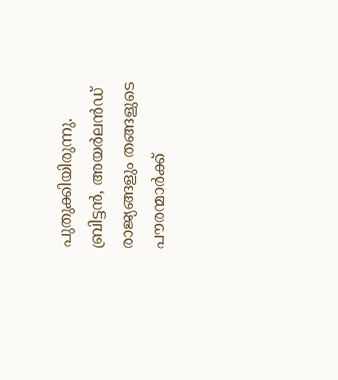പുതുക്കിയിരുന്നു. ബ്രിട്ടൻ, അയർലൻഡ് രാജ്യങ്ങളും തങ്ങളുടെ പൗരന്മാർക്ക്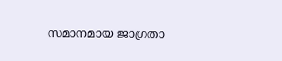സമാനമായ ജാഗ്രതാ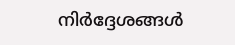നിർദ്ദേശങ്ങൾ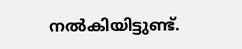നൽകിയിട്ടുണ്ട്.